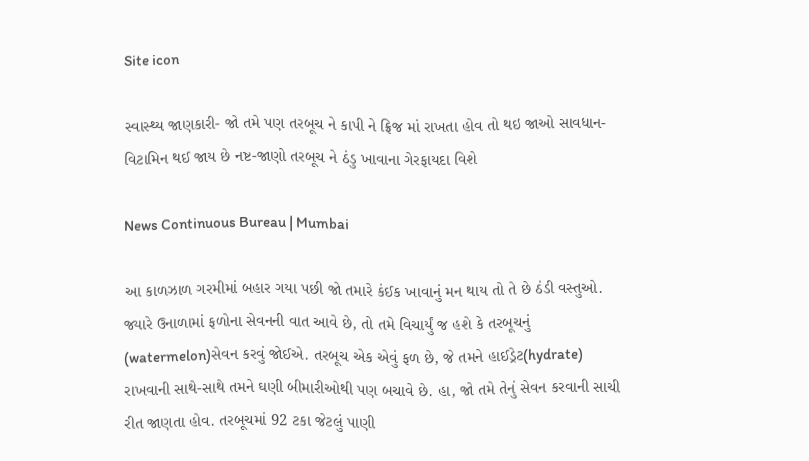Site icon

સ્વાસ્થ્ય જાણકારી- જો તમે પણ તરબૂચ ને કાપી ને ફ્રિજ માં રાખતા હોવ તો થઇ જાઓ સાવધાન- વિટામિન થઈ જાય છે નષ્ટ-જાણો તરબૂચ ને ઠંડુ ખાવાના ગેરફાયદા વિશે

News Continuous Bureau | Mumbai

આ કાળઝાળ ગરમીમાં બહાર ગયા પછી જો તમારે કંઈક ખાવાનું મન થાય તો તે છે ઠંડી વસ્તુઓ. જ્યારે ઉનાળામાં ફળોના સેવનની વાત આવે છે, તો તમે વિચાર્યું જ હશે કે તરબૂચનું (watermelon)સેવન કરવું જોઈએ. તરબૂચ એક એવું ફળ છે, જે તમને હાઈડ્રેટ(hydrate) રાખવાની સાથે-સાથે તમને ઘણી બીમારીઓથી પણ બચાવે છે. હા, જો તમે તેનું સેવન કરવાની સાચી રીત જાણતા હોવ. તરબૂચમાં 92 ટકા જેટલું પાણી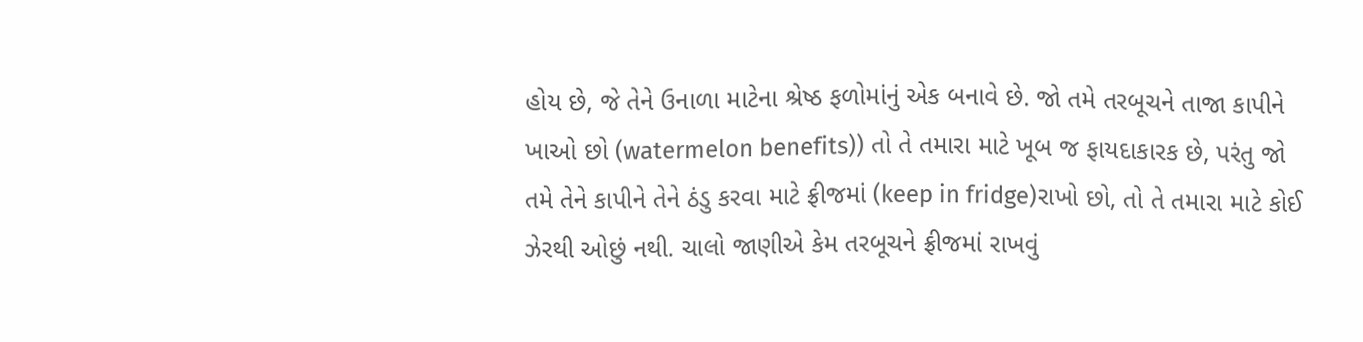હોય છે, જે તેને ઉનાળા માટેના શ્રેષ્ઠ ફળોમાંનું એક બનાવે છે. જો તમે તરબૂચને તાજા કાપીને ખાઓ છો (watermelon benefits)) તો તે તમારા માટે ખૂબ જ ફાયદાકારક છે, પરંતુ જો તમે તેને કાપીને તેને ઠંડુ કરવા માટે ફ્રીજમાં (keep in fridge)રાખો છો, તો તે તમારા માટે કોઈ ઝેરથી ઓછું નથી. ચાલો જાણીએ કેમ તરબૂચને ફ્રીજમાં રાખવું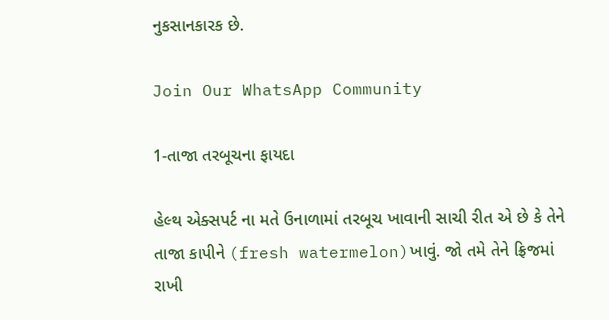નુકસાનકારક છે.

Join Our WhatsApp Community

1-તાજા તરબૂચના ફાયદા

હેલ્થ એક્સપર્ટ ના મતે ઉનાળામાં તરબૂચ ખાવાની સાચી રીત એ છે કે તેને તાજા કાપીને (fresh watermelon)ખાવું. જો તમે તેને ફ્રિજમાં રાખી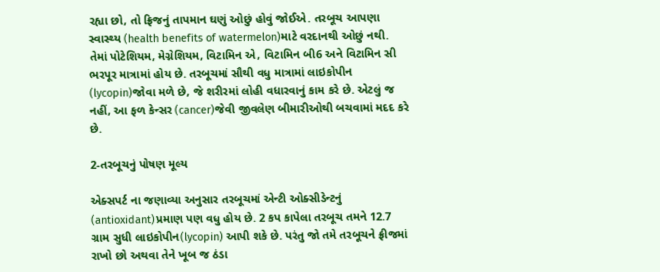રહ્યા છો, તો ફ્રિજનું તાપમાન ઘણું ઓછું હોવું જોઈએ. તરબૂચ આપણા સ્વાસ્થ્ય (health benefits of watermelon)માટે વરદાનથી ઓછું નથી. તેમાં પોટેશિયમ, મેગ્નેશિયમ, વિટામિન એ, વિટામિન બી6 અને વિટામિન સી ભરપૂર માત્રામાં હોય છે. તરબૂચમાં સૌથી વધુ માત્રામાં લાઇકોપીન (lycopin)જોવા મળે છે, જે શરીરમાં લોહી વધારવાનું કામ કરે છે. એટલું જ નહીં, આ ફળ કેન્સર (cancer)જેવી જીવલેણ બીમારીઓથી બચવામાં મદદ કરે છે.

2-તરબૂચનું પોષણ મૂલ્ય

એક્સપર્ટ ના જણાવ્યા અનુસાર તરબૂચમાં એન્ટી ઓક્સીડેન્ટનું (antioxidant)પ્રમાણ પણ વધુ હોય છે. 2 કપ કાપેલા તરબૂચ તમને 12.7 ગ્રામ સુધી લાઇકોપીન(lycopin) આપી શકે છે. પરંતુ જો તમે તરબૂચને ફ્રીજમાં રાખો છો અથવા તેને ખૂબ જ ઠંડા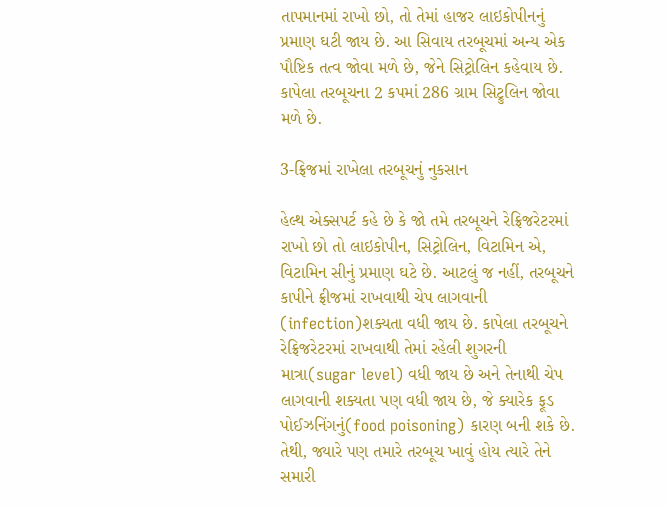તાપમાનમાં રાખો છો, તો તેમાં હાજર લાઇકોપીનનું પ્રમાણ ઘટી જાય છે. આ સિવાય તરબૂચમાં અન્ય એક પૌષ્ટિક તત્વ જોવા મળે છે, જેને સિટ્રોલિન કહેવાય છે. કાપેલા તરબૂચના 2 કપમાં 286 ગ્રામ સિટ્રુલિન જોવા મળે છે.

3-ફ્રિજમાં રાખેલા તરબૂચનું નુકસાન

હેલ્થ એક્સપર્ટ કહે છે કે જો તમે તરબૂચને રેફ્રિજરેટરમાં રાખો છો તો લાઇકોપીન, સિટ્રોલિન, વિટામિન એ, વિટામિન સીનું પ્રમાણ ઘટે છે. આટલું જ નહીં, તરબૂચને કાપીને ફ્રીજમાં રાખવાથી ચેપ લાગવાની (infection)શક્યતા વધી જાય છે. કાપેલા તરબૂચને રેફ્રિજરેટરમાં રાખવાથી તેમાં રહેલી શુગરની માત્રા(sugar level) વધી જાય છે અને તેનાથી ચેપ લાગવાની શક્યતા પણ વધી જાય છે, જે ક્યારેક ફૂડ પોઈઝનિંગનું(food poisoning) કારણ બની શકે છે. તેથી, જ્યારે પણ તમારે તરબૂચ ખાવું હોય ત્યારે તેને સમારી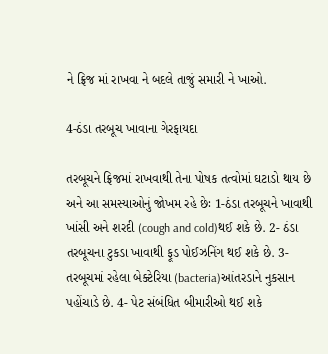ને ફ્રિજ માં રાખવા ને બદલે તાજું સમારી ને ખાઓ.

4-ઠંડા તરબૂચ ખાવાના ગેરફાયદા

તરબૂચને ફ્રિજમાં રાખવાથી તેના પોષક તત્વોમાં ઘટાડો થાય છે અને આ સમસ્યાઓનું જોખમ રહે છેઃ 1-ઠંડા તરબૂચને ખાવાથી ખાંસી અને શરદી (cough and cold)થઈ શકે છે. 2- ઠંડા તરબૂચના ટુકડા ખાવાથી ફૂડ પોઈઝનિંગ થઈ શકે છે. 3-તરબૂચમાં રહેલા બેક્ટેરિયા (bacteria)આંતરડાને નુકસાન પહોંચાડે છે. 4- પેટ સંબંધિત બીમારીઓ થઈ શકે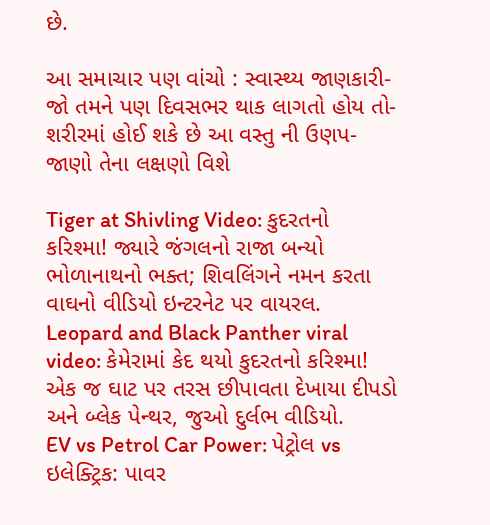છે.

આ સમાચાર પણ વાંચો : સ્વાસ્થ્ય જાણકારી- જો તમને પણ દિવસભર થાક લાગતો હોય તો- શરીરમાં હોઈ શકે છે આ વસ્તુ ની ઉણપ- જાણો તેના લક્ષણો વિશે

Tiger at Shivling Video: કુદરતનો કરિશ્મા! જ્યારે જંગલનો રાજા બન્યો ભોળાનાથનો ભક્ત; શિવલિંગને નમન કરતા વાઘનો વીડિયો ઇન્ટરનેટ પર વાયરલ.
Leopard and Black Panther viral video: કેમેરામાં કેદ થયો કુદરતનો કરિશ્મા! એક જ ઘાટ પર તરસ છીપાવતા દેખાયા દીપડો અને બ્લેક પેન્થર, જુઓ દુર્લભ વીડિયો.
EV vs Petrol Car Power: પેટ્રોલ vs ઇલેક્ટ્રિક: પાવર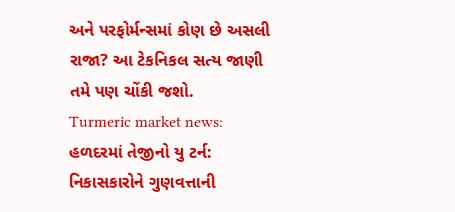અને પરફોર્મન્સમાં કોણ છે અસલી રાજા? આ ટેકનિકલ સત્ય જાણી તમે પણ ચોંકી જશો.
Turmeric market news: હળદરમાં તેજીનો યુ ટર્ન: નિકાસકારોને ગુણવત્તાની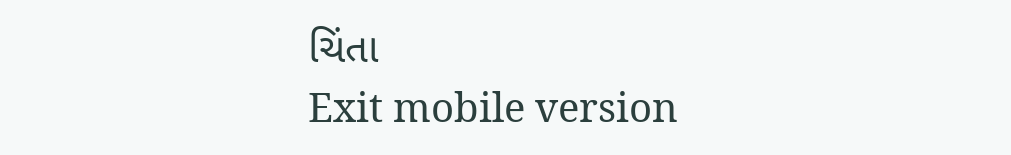ચિંતા
Exit mobile version